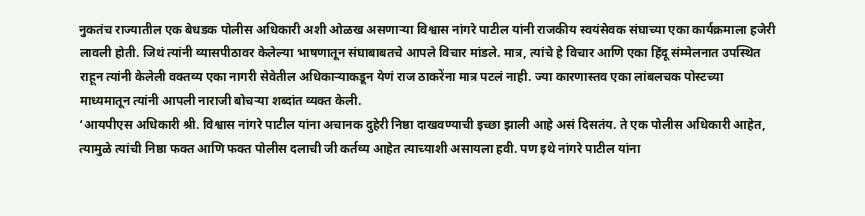नुकतंच राज्यातील एक बेधडक पोलीस अधिकारी अशी ओळख असणाऱ्या विश्वास नांगरे पाटील यांनी राजकीय स्वयंसेवक संघाच्या एका कार्यक्रमाला हजेरी लावली होती. जिथं त्यांनी व्यासपीठावर केलेल्या भाषणातून संघाबाबतचे आपले विचार मांडले. मात्र, त्यांचे हे विचार आणि एका हिंदू संम्मेलनात उपस्थित राहून त्यांनी केलेली वक्तव्य एका नागरी सेवेतील अधिकाऱ्याकडून येणं राज ठाकरेंना मात्र पटलं नाही. ज्या कारणास्तव एका लांबलचक पोस्टच्या माध्यमातून त्यांनी आपली नाराजी बोचऱ्या शब्दांत व्यक्त केली.
‘आयपीएस अधिकारी श्री. विश्वास नांगरे पाटील यांना अचानक दुहेरी निष्ठा दाखवण्याची इच्छा झाली आहे असं दिसतंय. ते एक पोलीस अधिकारी आहेत, त्यामुळे त्यांची निष्ठा फक्त आणि फक्त पोलीस दलाची जी कर्तव्य आहेत त्याच्याशी असायला हवी. पण इथे नांगरे पाटील यांना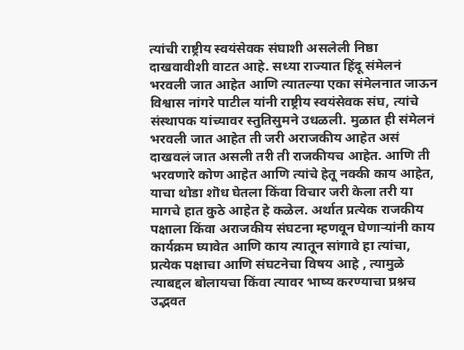त्यांची राष्ट्रीय स्वयंसेवक संघाशी असलेली निष्ठा दाखवावीशी वाटत आहे. सध्या राज्यात हिंदू संमेलनं भरवली जात आहेत आणि त्यातल्या एका संमेलनात जाऊन विश्वास नांगरे पाटील यांनी राष्ट्रीय स्वयंसेवक संघ, त्यांचे संस्थापक यांच्यावर स्तुतिसुमने उधळली. मुळात ही संमेलनं भरवली जात आहेत ती जरी अराजकीय आहेत असं दाखवलं जात असली तरी ती राजकीयच आहेत. आणि ती भरवणारे कोण आहेत आणि त्यांचे हेतू नक्की काय आहेत, याचा थोडा शॊध घेतला किंवा विचार जरी केला तरी या मागचे हात कुठे आहेत हे कळेल. अर्थात प्रत्येक राजकीय पक्षाला किंवा अराजकीय संघटना म्हणवून घेणाऱ्यांनी काय कार्यक्रम घ्यावेत आणि काय त्यातून सांगावे हा त्यांचा, प्रत्येक पक्षाचा आणि संघटनेचा विषय आहे , त्यामुळे त्याबद्दल बोलायचा किंवा त्यावर भाष्य करण्याचा प्रश्नच उद्भवत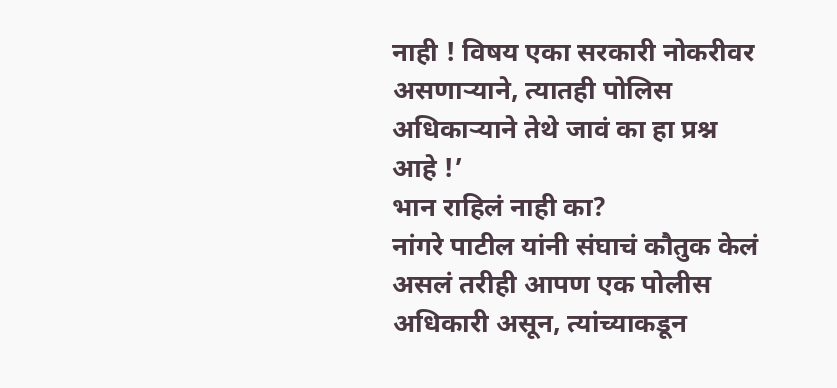नाही ! विषय एका सरकारी नोकरीवर असणाऱ्याने, त्यातही पोलिस अधिकाऱ्याने तेथे जावं का हा प्रश्न आहे !’
भान राहिलं नाही का?
नांगरे पाटील यांनी संघाचं कौतुक केलं असलं तरीही आपण एक पोलीस अधिकारी असून, त्यांच्याकडून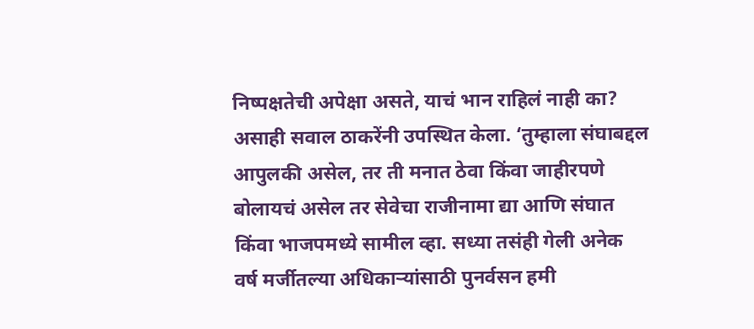निष्पक्षतेची अपेक्षा असते, याचं भान राहिलं नाही का? असाही सवाल ठाकरेंनी उपस्थित केला. ‘तुम्हाला संघाबद्दल आपुलकी असेल, तर ती मनात ठेवा किंवा जाहीरपणे बोलायचं असेल तर सेवेचा राजीनामा द्या आणि संघात किंवा भाजपमध्ये सामील व्हा. सध्या तसंही गेली अनेक वर्ष मर्जीतल्या अधिकाऱ्यांसाठी पुनर्वसन हमी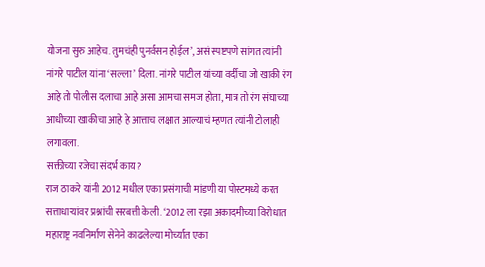योजना सुरु आहेच. तुमचंही पुनर्वसन होईल’, असं स्पष्टपणे सांगत त्यांनी नांगरे पाटील यांना ‘सल्ला’ दिला. नांगरे पाटील यांच्या वर्दीचा जो खाकी रंग आहे तो पोलीस दलाचा आहे असा आमचा समज होता, मात्र तो रंग संघाच्या आधीच्या खाकीचा आहे हे आत्ताच लक्षात आल्याचं म्हणत त्यांनी टोलाही लगावला.
सक्तीच्या रजेचा संदर्भ काय?
राज ठाकरे यांनी 2012 मधील एका प्रसंगाची मांडणी या पोस्टमध्ये करत सत्ताधाऱ्यांवर प्रश्नांची सरबत्ती केली. ‘2012 ला रझा अकादमीच्या विरोधात महाराष्ट्र नवनिर्माण सेनेने काढलेल्या मोर्च्यात एका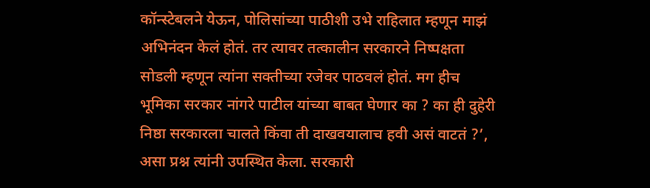कॉन्स्टेबलने येऊन, पोलिसांच्या पाठीशी उभे राहिलात म्हणून माझं अभिनंदन केलं होतं. तर त्यावर तत्कालीन सरकारने निष्पक्षता सोडली म्हणून त्यांना सक्तीच्या रजेवर पाठवलं होतं. मग हीच भूमिका सरकार नांगरे पाटील यांच्या बाबत घेणार का ? का ही दुहेरी निष्ठा सरकारला चालते किंवा ती दाखवयालाच हवी असं वाटतं ?’, असा प्रश्न त्यांनी उपस्थित केला. सरकारी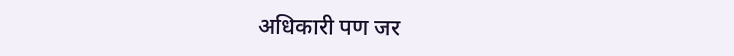अधिकारी पण जर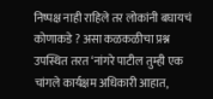निष्पक्ष नाही राहिले तर लोकांनी बघायचं कोणाकडे ? असा कळकळीचा प्रश्न उपस्थित तरत ‘नांगरे पाटील तुम्ही एक चांगले कार्यक्षम अधिकारी आहात,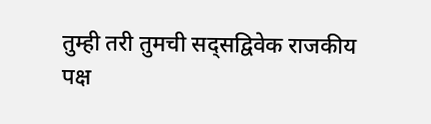तुम्ही तरी तुमची सद्सद्विवेक राजकीय पक्ष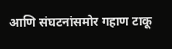आणि संघटनांसमोर गहाण टाकू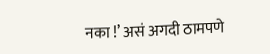नका !’ असं अगदी ठामपणे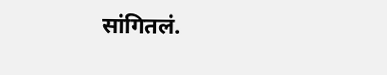सांगितलं.